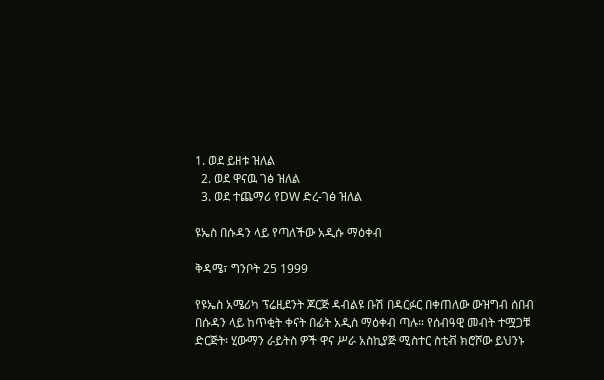1. ወደ ይዘቱ ዝለል
  2. ወደ ዋናዉ ገፅ ዝለል
  3. ወደ ተጨማሪ የDW ድረ-ገፅ ዝለል

ዩኤስ በሱዳን ላይ የጣለችው አዲሱ ማዕቀብ

ቅዳሜ፣ ግንቦት 25 1999

የዩኤስ አሜሪካ ፕሬዚደንት ጆርጅ ዳብልዩ ቡሽ በዳርፉር በቀጠለው ውዝግብ ሰበብ በሱዳን ላይ ከጥቂት ቀናት በፊት አዲስ ማዕቀብ ጣሉ። የሰብዓዊ መብት ተሟጋቹ ድርጅት፡ ሂውማን ራይትስ ዎች ዋና ሥራ አስኪያጅ ሚስተር ስቲቭ ክሮሾው ይህንኑ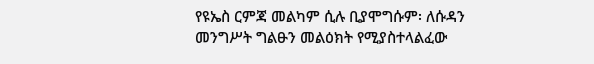የዩኤስ ርምጃ መልካም ሲሉ ቢያሞግሱም፡ ለሱዳን መንግሥት ግልፁን መልዕክት የሚያስተላልፈው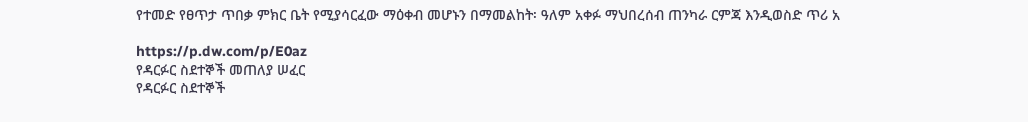የተመድ የፀጥታ ጥበቃ ምክር ቤት የሚያሳርፈው ማዕቀብ መሆኑን በማመልከት፡ ዓለም አቀፉ ማህበረሰብ ጠንካራ ርምጃ እንዲወስድ ጥሪ አ

https://p.dw.com/p/E0az
የዳርፉር ስደተኞች መጠለያ ሠፈር
የዳርፉር ስደተኞች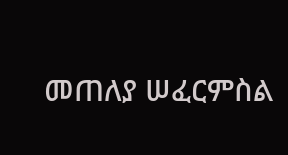መጠለያ ሠፈርምስል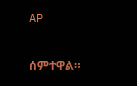AP

ሰምተዋል።